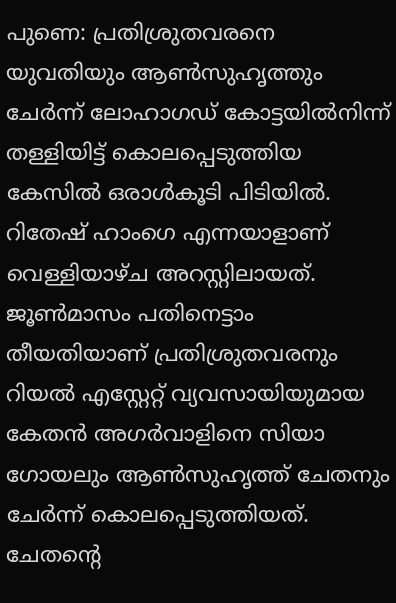പുണെ: പ്രതിശ്രുതവരനെ യുവതിയും ആൺസുഹൃത്തും ചേർന്ന് ലോഹാഗഡ് കോട്ടയിൽനിന്ന് തള്ളിയിട്ട് കൊലപ്പെടുത്തിയ കേസിൽ ഒരാൾകൂടി പിടിയിൽ. റിതേഷ് ഹാംഗെ എന്നയാളാണ് വെള്ളിയാഴ്ച അറസ്റ്റിലായത്. ജൂൺമാസം പതിനെട്ടാം തീയതിയാണ് പ്രതിശ്രുതവരനും റിയൽ എസ്റ്റേറ്റ് വ്യവസായിയുമായ കേതൻ അഗർവാളിനെ സിയാ ഗോയലും ആൺസുഹൃത്ത് ചേതനും ചേർന്ന് കൊലപ്പെടുത്തിയത്. ചേതന്റെ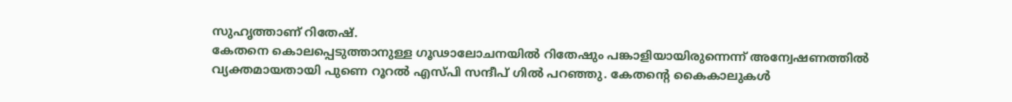സുഹൃത്താണ് റിതേഷ്.
കേതനെ കൊലപ്പെടുത്താനുള്ള ഗൂഢാലോചനയിൽ റിതേഷും പങ്കാളിയായിരുന്നെന്ന് അന്വേഷണത്തിൽ വ്യക്തമായതായി പുണെ റൂറൽ എസ്പി സന്ദീപ് ഗിൽ പറഞ്ഞു. കേതന്റെ കൈകാലുകൾ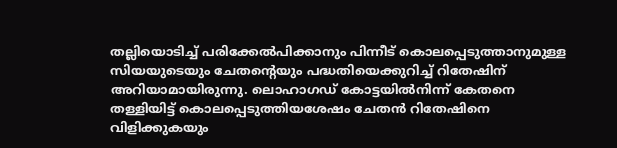തല്ലിയൊടിച്ച് പരിക്കേൽപിക്കാനും പിന്നീട് കൊലപ്പെടുത്താനുമുള്ള സിയയുടെയും ചേതന്റെയും പദ്ധതിയെക്കുറിച്ച് റിതേഷിന് അറിയാമായിരുന്നു. ലൊഹാഗഡ് കോട്ടയിൽനിന്ന് കേതനെ തള്ളിയിട്ട് കൊലപ്പെടുത്തിയശേഷം ചേതൻ റിതേഷിനെ വിളിക്കുകയും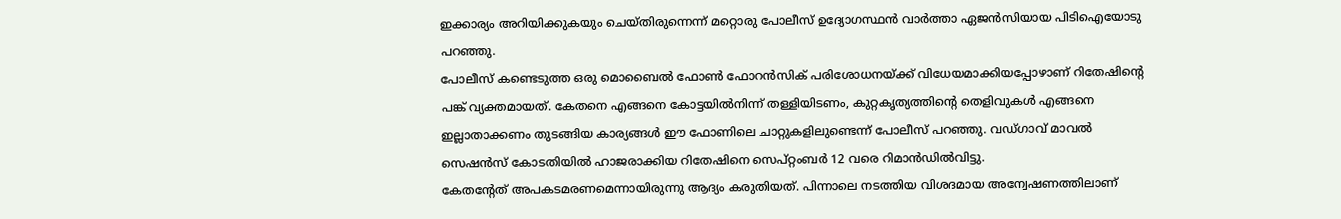ഇക്കാര്യം അറിയിക്കുകയും ചെയ്തിരുന്നെന്ന് മറ്റൊരു പോലീസ് ഉദ്യോഗസ്ഥൻ വാർത്താ ഏജൻസിയായ പിടിഐയോടു പറഞ്ഞു.
പോലീസ് കണ്ടെടുത്ത ഒരു മൊബൈൽ ഫോൺ ഫോറൻസിക് പരിശോധനയ്ക്ക് വിധേയമാക്കിയപ്പോഴാണ് റിതേഷിന്റെ പങ്ക് വ്യക്തമായത്. കേതനെ എങ്ങനെ കോട്ടയിൽനിന്ന് തള്ളിയിടണം, കുറ്റകൃത്യത്തിന്റെ തെളിവുകൾ എങ്ങനെ ഇല്ലാതാക്കണം തുടങ്ങിയ കാര്യങ്ങൾ ഈ ഫോണിലെ ചാറ്റുകളിലുണ്ടെന്ന് പോലീസ് പറഞ്ഞു. വഡ്ഗാവ് മാവൽ സെഷൻസ് കോടതിയിൽ ഹാജരാക്കിയ റിതേഷിനെ സെപ്റ്റംബർ 12 വരെ റിമാൻഡിൽവിട്ടു.
കേതന്റേത് അപകടമരണമെന്നായിരുന്നു ആദ്യം കരുതിയത്. പിന്നാലെ നടത്തിയ വിശദമായ അന്വേഷണത്തിലാണ്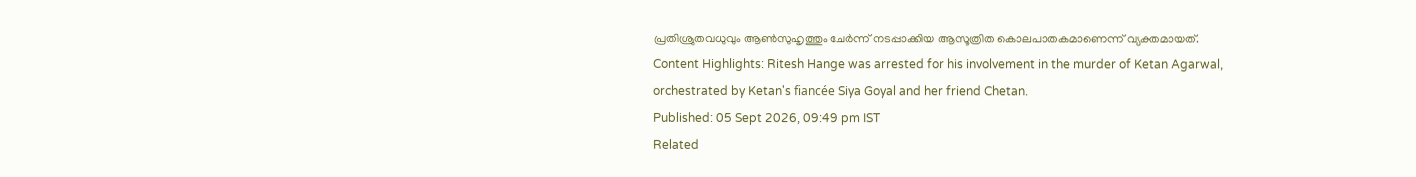പ്രതിശ്രുതവധുവും ആൺസുഹൃത്തും ചേർന്ന് നടപ്പാക്കിയ ആസൂത്രിത കൊലപാതകമാണെന്ന് വ്യക്തമായത്.
Content Highlights: Ritesh Hange was arrested for his involvement in the murder of Ketan Agarwal, orchestrated by Ketan's fiancée Siya Goyal and her friend Chetan.
Published: 05 Sept 2026, 09:49 pm IST
Related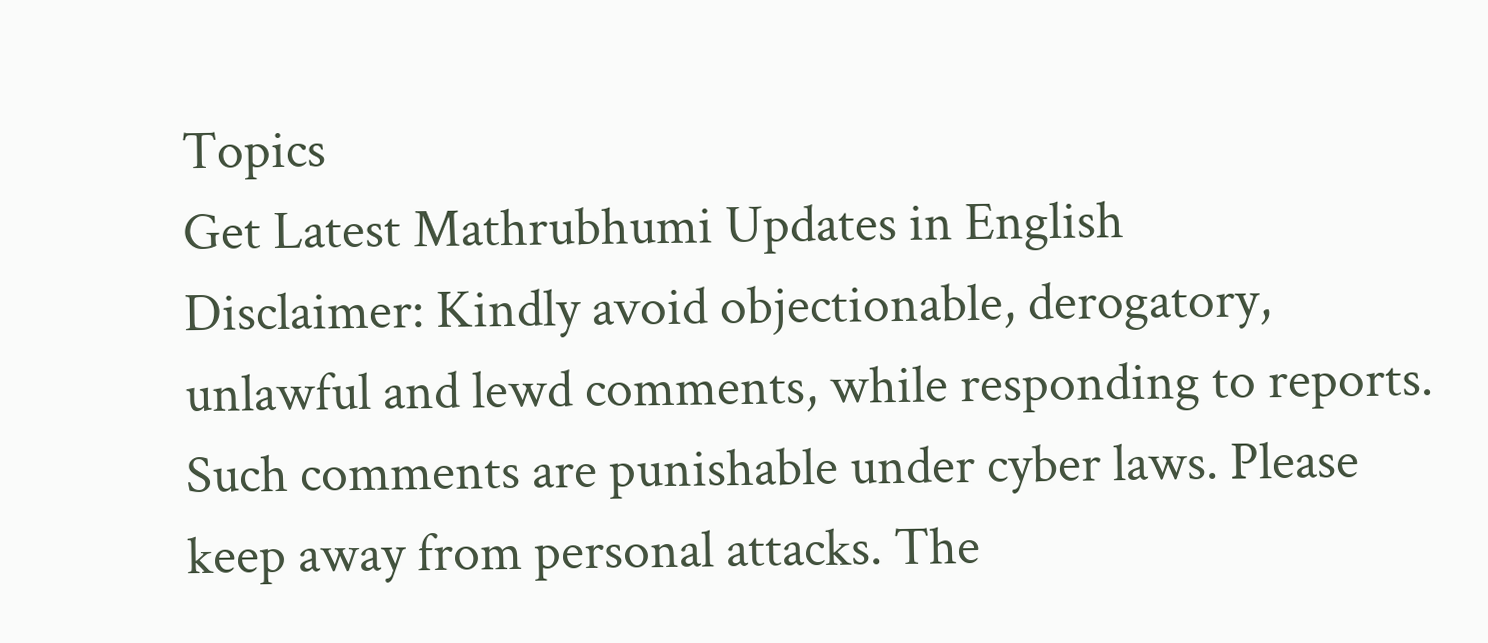Topics
Get Latest Mathrubhumi Updates in English
Disclaimer: Kindly avoid objectionable, derogatory, unlawful and lewd comments, while responding to reports. Such comments are punishable under cyber laws. Please keep away from personal attacks. The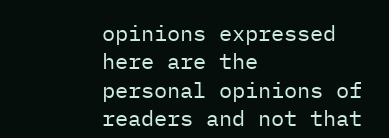opinions expressed here are the personal opinions of readers and not that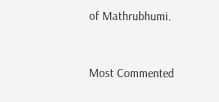of Mathrubhumi.



Most Commented